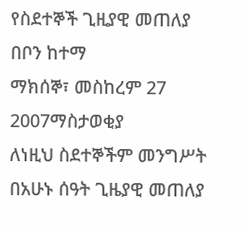የስደተኞች ጊዚያዊ መጠለያ በቦን ከተማ
ማክሰኞ፣ መስከረም 27 2007ማስታወቂያ
ለነዚህ ስደተኞችም መንግሥት በአሁኑ ሰዓት ጊዜያዊ መጠለያ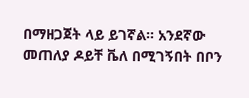በማዘጋጀት ላይ ይገኛል። አንደኛው መጠለያ ዶይቸ ቬለ በሚገኝበት በቦን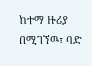ከተማ ዙሪያ በሚገኘዉ፣ ባድ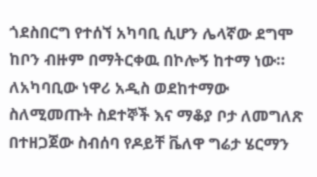ጎደስበርግ የተሰኘ አካባቢ ሲሆን ሌላኛው ደግሞ ከቦን ብዙም በማትርቀዉ በኮሎኝ ከተማ ነው። ለአካባቢው ነዋሪ አዲስ ወደከተማው ስለሚመጡት ስደተኞች እና ማቆያ ቦታ ለመግለጽ በተዘጋጀው ስብሰባ የዶይቸ ቬለዋ ግሬታ ሄርማን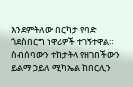እንደምትለው በርካታ የባድ ጎደስበርግ ነዋሪዎች ተገኝተዋል። ስብሰባውን ተከታትላ የዘገበችውን ይልማ ኃይለ ሚካኤል ከበርሊን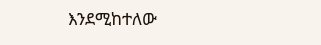እንደሚከተለው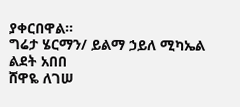ያቀርበዋል።
ግሬታ ሄርማን/ ይልማ ኃይለ ሚካኤል
ልደት አበበ
ሸዋዬ ለገሠ